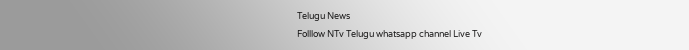Telugu News
Folllow NTv Telugu whatsapp channel Live Tv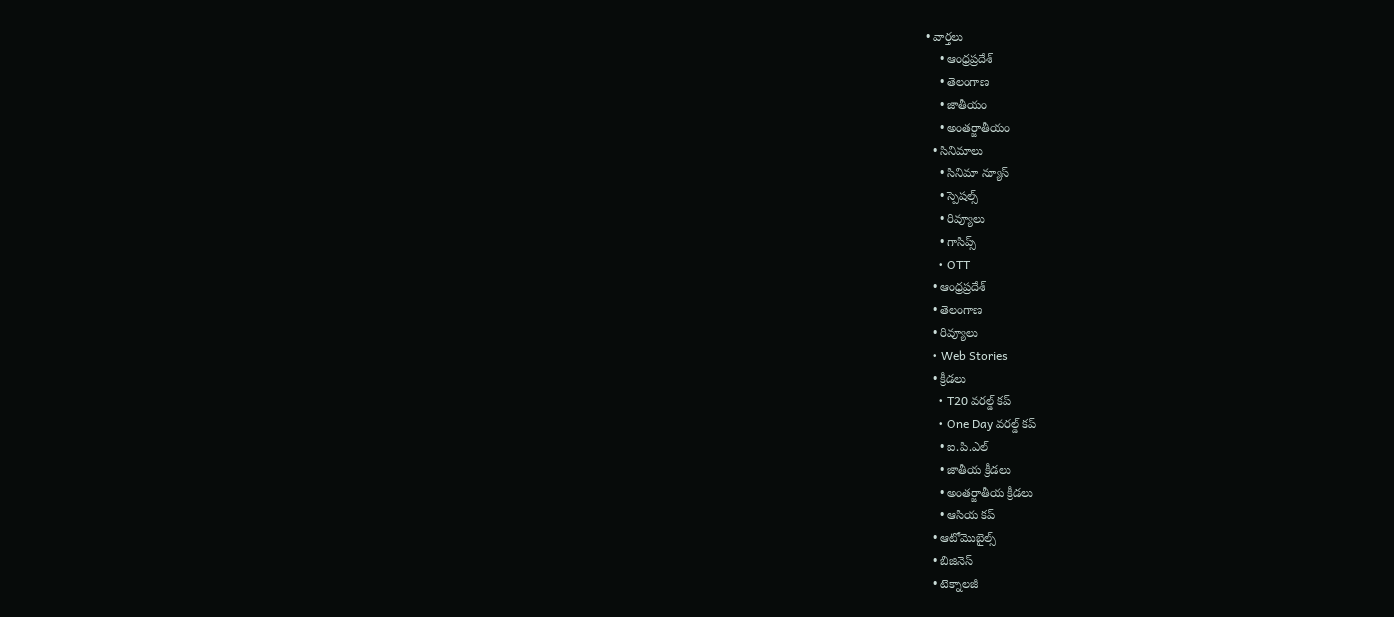• వార్తలు
    • ఆంధ్రప్రదేశ్
    • తెలంగాణ
    • జాతీయం
    • అంతర్జాతీయం
  • సినిమాలు
    • సినిమా న్యూస్
    • స్పెషల్స్
    • రివ్యూలు
    • గాసిప్స్
    • OTT
  • ఆంధ్రప్రదేశ్
  • తెలంగాణ
  • రివ్యూలు
  • Web Stories
  • క్రీడలు
    • T20 వరల్డ్ కప్
    • One Day వరల్డ్ కప్
    • ఐ.పి.ఎల్
    • జాతీయ క్రీడలు
    • అంతర్జాతీయ క్రీడలు
    • ఆసియ కప్
  • ఆటోమొబైల్స్
  • బిజినెస్‌
  • టెక్నాలజీ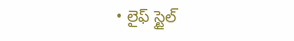• లైఫ్ స్టైల్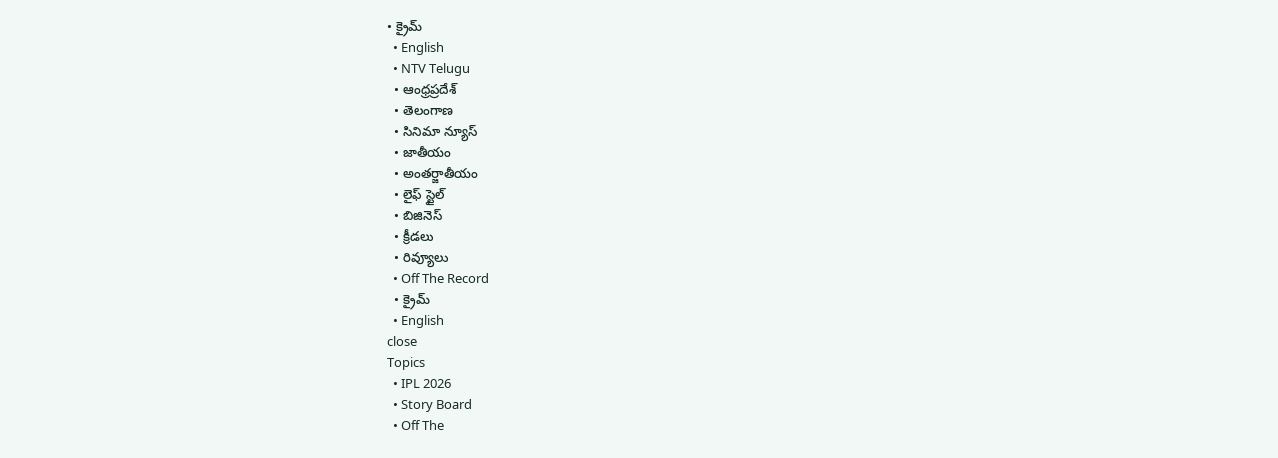• క్రైమ్
  • English
  • NTV Telugu
  • ఆంధ్రప్రదేశ్
  • తెలంగాణ
  • సినిమా న్యూస్
  • జాతీయం
  • అంతర్జాతీయం
  • లైఫ్ స్టైల్
  • బిజినెస్‌
  • క్రీడలు
  • రివ్యూలు
  • Off The Record
  • క్రైమ్
  • English
close
Topics
  • IPL 2026
  • Story Board
  • Off The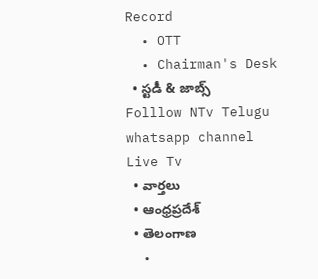Record
  • OTT
  • Chairman's Desk
  • స్టడీ & జాబ్స్
Folllow NTv Telugu whatsapp channel Live Tv
  • వార్తలు
  • ఆంధ్రప్రదేశ్
  • తెలంగాణ
  •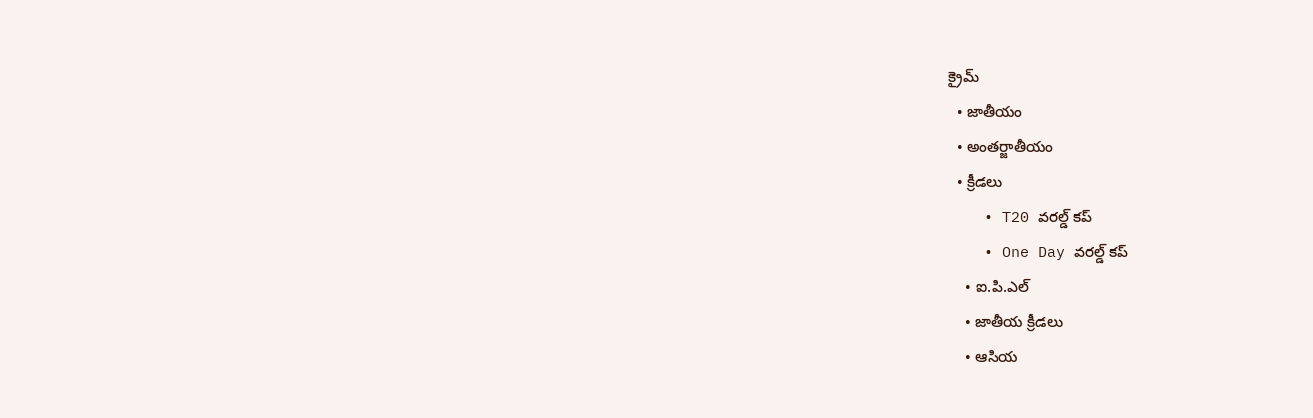క్రైమ్
  • జాతీయం
  • అంతర్జాతీయం
  • క్రీడలు
    • T20 వరల్డ్ కప్
    • One Day వరల్డ్ కప్
    • ఐ.పి.ఎల్
    • జాతీయ క్రీడలు
    • ఆసియ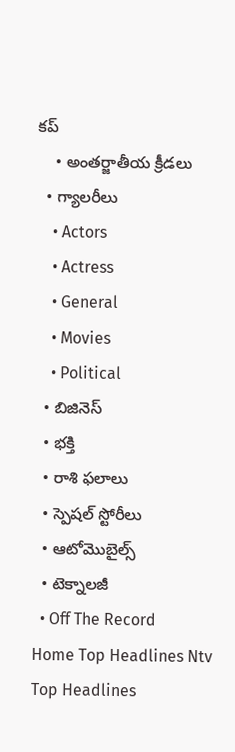కప్
    • అంతర్జాతీయ క్రీడలు
  • గ్యాలరీలు
    • Actors
    • Actress
    • General
    • Movies
    • Political
  • బిజినెస్‌
  • భక్తి
  • రాశి ఫలాలు
  • స్పెషల్‌ స్టోరీలు
  • ఆటోమొబైల్స్
  • టెక్నాలజీ
  • Off The Record
Home Top Headlines Ntv Top Headlines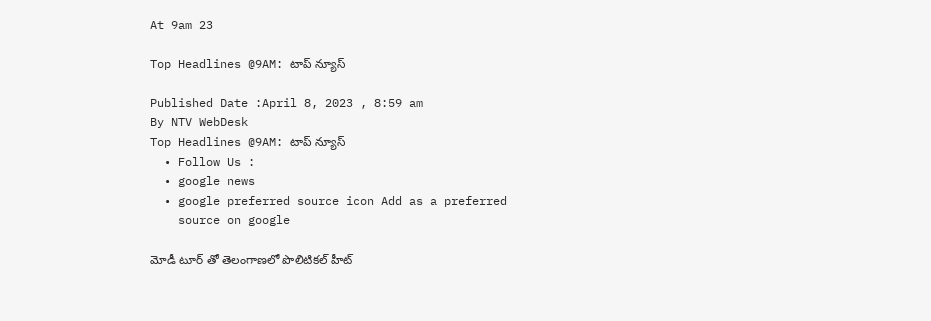At 9am 23

Top Headlines @9AM: టాప్ న్యూస్

Published Date :April 8, 2023 , 8:59 am
By NTV WebDesk
Top Headlines @9AM: టాప్ న్యూస్
  • Follow Us :
  • google news
  • google preferred source icon Add as a preferred
    source on google

మోడీ టూర్ తో తెలంగాణలో పొలిటికల్ హీట్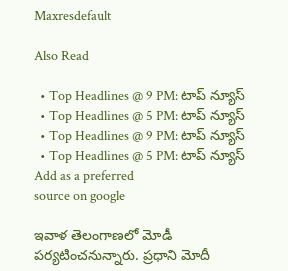Maxresdefault

Also Read

  • Top Headlines @ 9 PM: టాప్‌ న్యూస్‌
  • Top Headlines @ 5 PM: టాప్‌ న్యూస్‌
  • Top Headlines @ 9 PM: టాప్‌ న్యూస్‌
  • Top Headlines @ 5 PM: టాప్‌ న్యూస్‌
Add as a preferred
source on google

ఇవాళ తెలంగాణలో మోడీ పర్యటించనున్నారు. ప్రధాని మోదీ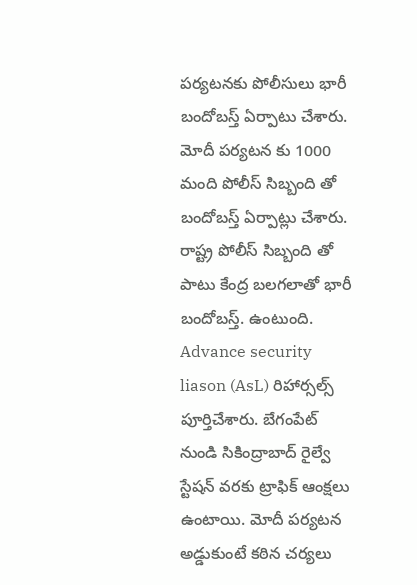పర్యటనకు పోలీసులు భారీ బందోబస్త్ ఏర్పాటు చేశారు. మోదీ పర్యటన కు 1000 మంది పోలీస్ సిబ్బంది తో బందోబస్త్ ఏర్పాట్లు చేశారు. రాష్ట్ర పోలీస్ సిబ్బంది తో పాటు కేంద్ర బలగలాతో భారీ బందోబస్త్. ఉంటుంది. Advance security liason (AsL) రిహార్సల్స్ పూర్తిచేశారు. బేగంపేట్ నుండి సికింద్రాబాద్ రైల్వే స్టేషన్ వరకు ట్రాఫిక్ ఆంక్షలు ఉంటాయి. మోదీ పర్యటన అడ్డుకుంటే కఠిన చర్యలు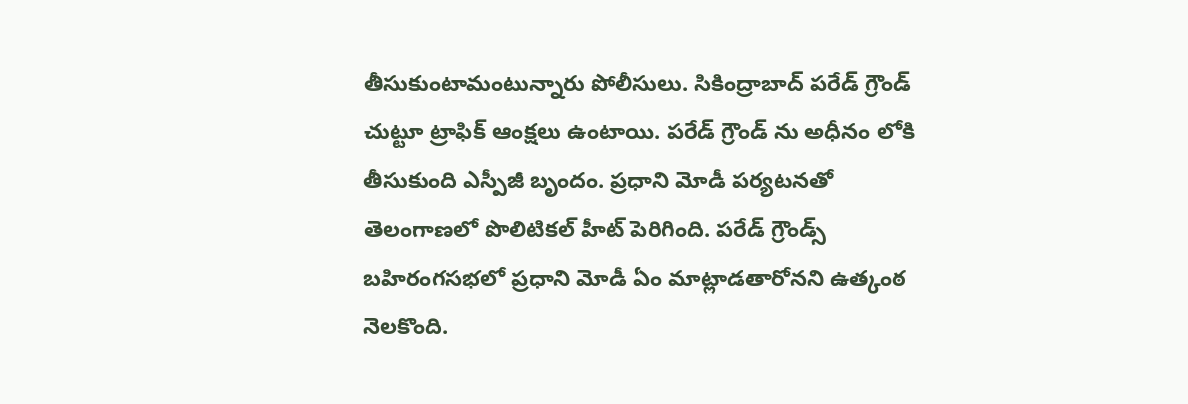తీసుకుంటామంటున్నారు పోలీసులు. సికింద్రాబాద్ పరేడ్ గ్రౌండ్ చుట్టూ ట్రాఫిక్ ఆంక్షలు ఉంటాయి. పరేడ్ గ్రౌండ్ ను అధీనం లోకి తీసుకుంది ఎస్పీజీ బృందం. ప్రధాని మోడీ పర్యటనతో తెలంగాణలో పొలిటికల్ హీట్ పెరిగింది. పరేడ్ గ్రౌండ్స్ బహిరంగసభలో ప్రధాని మోడీ ఏం మాట్లాడతారోనని ఉత్కంఠ నెలకొంది.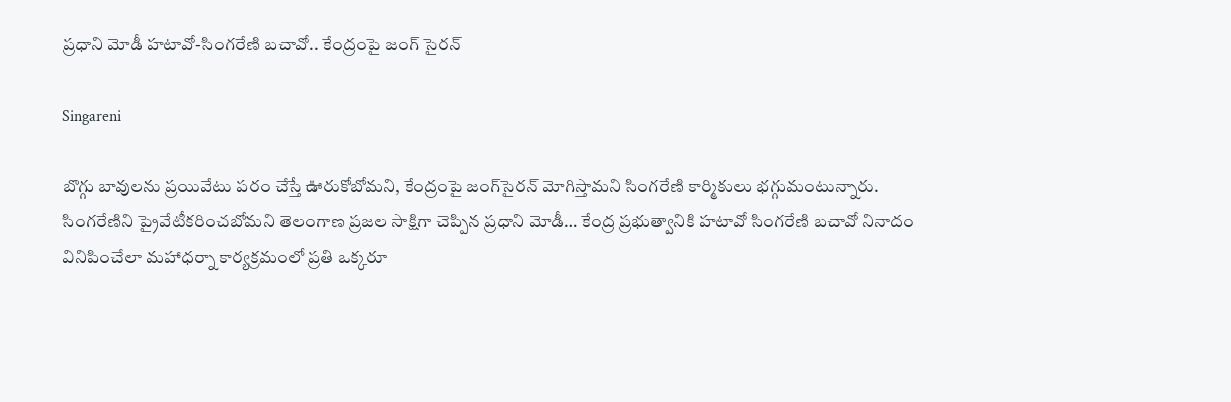ప్రధాని మోడీ హటావో-సింగరేణి బచావో.. కేంద్రంపై జంగ్‌ సైరన్‌

Singareni

బొగ్గు బావులను ప్రయివేటు పరం చేస్తే ఊరుకోబోమని, కేంద్రంపై జంగ్‌సైరన్‌ మోగిస్తామని సింగరేణి కార్మికులు భగ్గుమంటున్నారు. సింగరేణిని ప్రైవేటీకరించబోమని తెలంగాణ ప్రజల సాక్షిగా చెప్పిన ప్రధాని మోడీ… కేంద్ర ప్రభుత్వానికి హటావో సింగరేణి బచావో నినాదం వినిపించేలా మహాధర్నా కార్యక్రమంలో ప్రతి ఒక్కరూ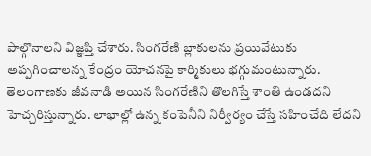పాల్గొనాలని విజ్ఞప్తి చేశారు. సింగరేణి బ్లాకులను ప్రయివేటుకు అప్పగించాలన్న కేంద్రం యోచనపై కార్మికులు భగ్గుమంటున్నారు. తెలంగాణకు జీవనాడి అయిన సింగరేణిని తొలగిస్తే శాంతి ఉండదని హెచ్చరిస్తున్నారు. లాభాల్లో ఉన్న కంపెనీని నిర్వీర్యం చేస్తే సహించేది లేదని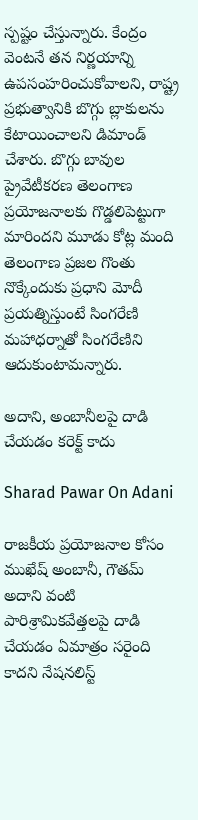స్పష్టం చేస్తున్నారు. కేంద్రం వెంటనే తన నిర్ణయాన్ని ఉపసంహరించుకోవాలని, రాష్ట్ర ప్రభుత్వానికి బొగ్గు బ్లాకులను కేటాయించాలని డిమాండ్ చేశారు. బొగ్గు బావుల ప్రైవేటీకరణ తెలంగాణ ప్రయోజనాలకు గొడ్డలిపెట్టుగా మారిందని మూడు కోట్ల మంది తెలంగాణ ప్రజల గొంతు నొక్కేందుకు ప్రధాని మోదీ ప్రయత్నిస్తుంటే సింగరేణి మహాధర్నాతో సింగరేణిని ఆదుకుంటామన్నారు.

అదాని, అంబానీలపై దాడి చేయడం కరెక్ట్ కాదు

Sharad Pawar On Adani

రాజకీయ ప్రయోజనాల కోసం ముఖేష్ అంబానీ, గౌతమ్ అదాని వంటి పారిశ్రామికవేత్తలపై దాడి చేయడం ఏమాత్రం సరైంది కాదని నేషనలిస్ట్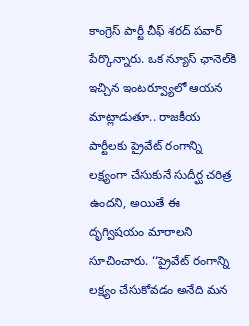కాంగ్రెస్ పార్టీ చీఫ్ శరద్ పవార్ పేర్కొన్నారు. ఒక న్యూస్ ఛానెల్‌కి ఇచ్చిన ఇంటర్వ్యూలో ఆయన మాట్లాడుతూ.. రాజకీయ పార్టీలకు ప్రైవేట్ రంగాన్ని లక్ష్యంగా చేసుకునే సుదీర్ఘ చరిత్ర ఉందని, అయితే ఈ దృగ్విషయం మారాలని సూచించారు. ‘‘ప్రైవేట్ రంగాన్ని లక్ష్యం చేసుకోవడం అనేది మన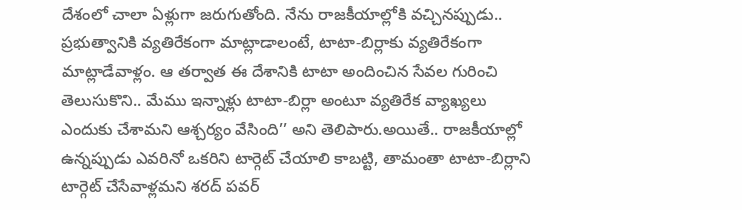దేశంలో చాలా ఏళ్లుగా జరుగుతోంది. నేను రాజకీయాల్లోకి వచ్చినప్పుడు.. ప్రభుత్వానికి వ్యతిరేకంగా మాట్లాడాలంటే, టాటా-బిర్లాకు వ్యతిరేకంగా మాట్లాడేవాళ్లం. ఆ తర్వాత ఈ దేశానికి టాటా అందించిన సేవల గురించి తెలుసుకొని.. మేము ఇన్నాళ్లు టాటా-బిర్లా అంటూ వ్యతిరేక వ్యాఖ్యలు ఎందుకు చేశామని ఆశ్చర్యం వేసింది’’ అని తెలిపారు.అయితే.. రాజకీయాల్లో ఉన్నప్పుడు ఎవరినో ఒకరిని టార్గెట్ చేయాలి కాబట్టి, తామంతా టాటా-బిర్లాని టార్గెట్ చేసేవాళ్లమని శరద్ పవర్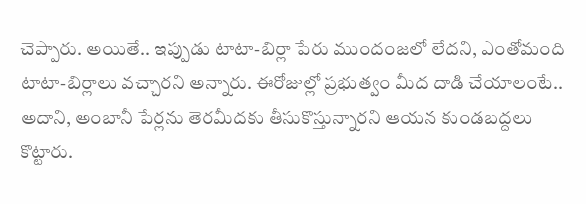చెప్పారు. అయితే.. ఇప్పుడు టాటా-బిర్లా పేరు ముందంజలో లేదని, ఎంతోమంది టాటా-బిర్లాలు వచ్చారని అన్నారు. ఈరోజుల్లో ప్రభుత్వం మీద దాడి చేయాలంటే.. అదాని, అంబానీ పేర్లను తెరమీదకు తీసుకొస్తున్నారని ఆయన కుండబద్దలు కొట్టారు.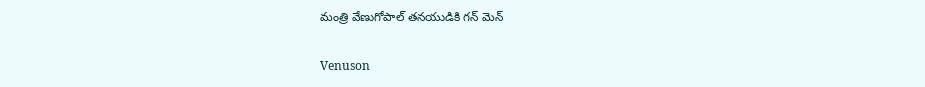మంత్రి వేణుగోపాల్ తనయుడికి గన్ మెన్

Venuson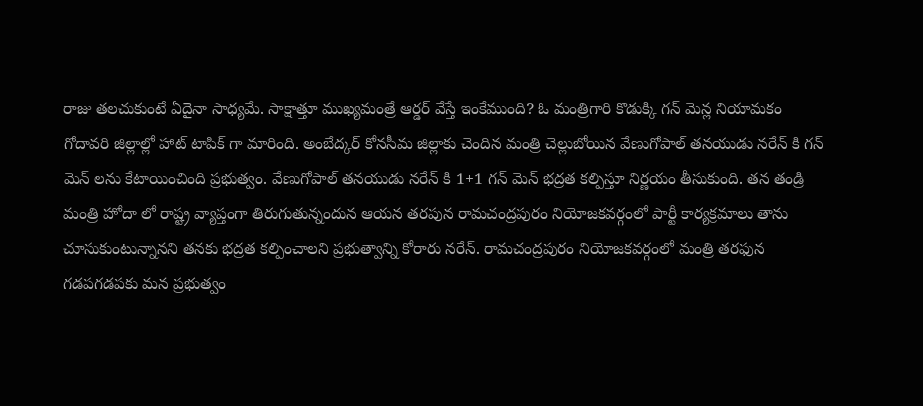రాజు తలచుకుంటే ఏదైనా సాధ్యమే. సాక్షాత్తూ ముఖ్యమంత్రే ఆర్డర్ వేస్తే ఇంకేముంది? ఓ మంత్రిగారి కొడుక్కి గన్ మెన్ల నియామకం గోదావరి జిల్లాల్లో హాట్ టాపిక్ గా మారింది. అంబేద్కర్ కోనసీమ జిల్లాకు చెందిన మంత్రి చెల్లుబోయిన వేణుగోపాల్ తనయుడు నరేన్ కి గన్ మెన్ లను కేటాయించింది ప్రభుత్వం. వేణుగోపాల్ తనయుడు నరేన్ కి 1+1 గన్ మెన్ భద్రత కల్పిస్తూ నిర్ణయం తీసుకుంది. తన తండ్రి మంత్రి హోదా లో రాష్ట్ర వ్యాప్తంగా తిరుగుతున్నందున ఆయన తరపున రామచంద్రపురం నియోజకవర్గంలో పార్టీ కార్యక్రమాలు తాను చూసుకుంటున్నానని తనకు భద్రత కల్పించాలని ప్రభుత్వాన్ని కోరారు నరేన్. రామచంద్రపురం నియోజకవర్గంలో మంత్రి తరఫున గడపగడపకు మన ప్రభుత్వం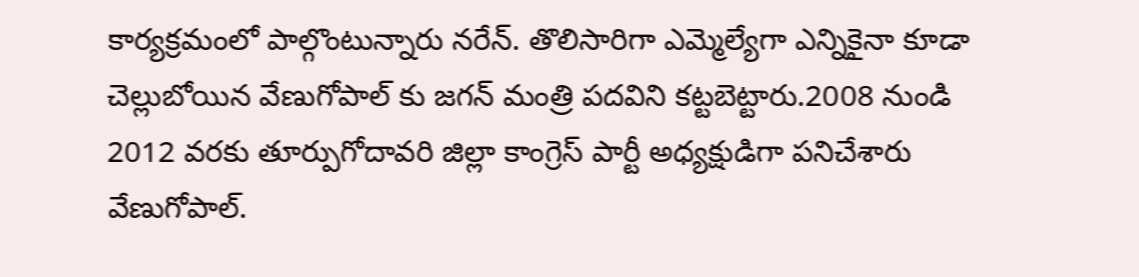కార్యక్రమంలో పాల్గొంటున్నారు నరేన్. తొలిసారిగా ఎమ్మెల్యేగా ఎన్నికైనా కూడా చెల్లుబోయిన వేణుగోపాల్ కు జగన్ మంత్రి పదవిని కట్టబెట్టారు.2008 నుండి 2012 వరకు తూర్పుగోదావరి జిల్లా కాంగ్రెస్ పార్టీ అధ్యక్షుడిగా పనిచేశారు వేణుగోపాల్.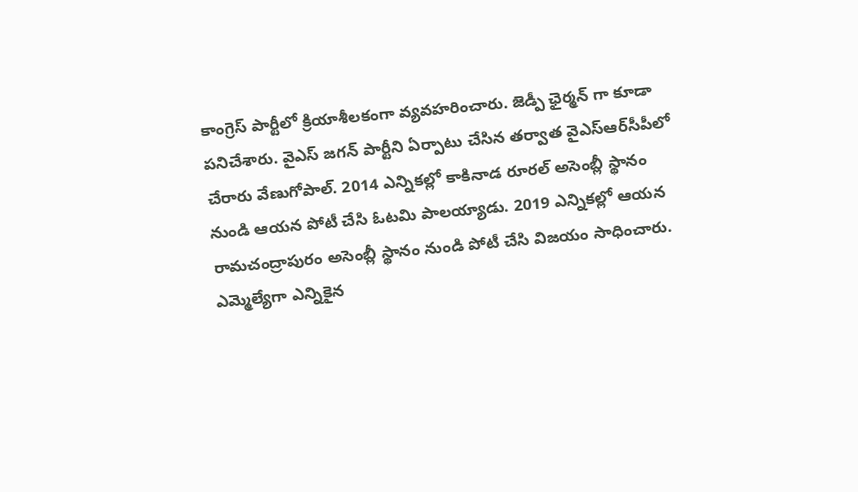కాంగ్రెస్ పార్టీలో క్రియాశీలకంగా వ్యవహరించారు. జెడ్పీ ఛైర్మన్ గా కూడా పనిచేశారు. వైఎస్ జగన్ పార్టీని ఏర్పాటు చేసిన తర్వాత వైఎస్ఆర్‌సీపీలో చేరారు వేణుగోపాల్. 2014 ఎన్నికల్లో కాకినాడ రూరల్ అసెంబ్లీ స్థానం నుండి ఆయన పోటీ చేసి ఓటమి పాలయ్యాడు. 2019 ఎన్నికల్లో ఆయన రామచంద్రాపురం అసెంబ్లీ స్థానం నుండి పోటీ చేసి విజయం సాధించారు. ఎమ్మెల్యేగా ఎన్నికైన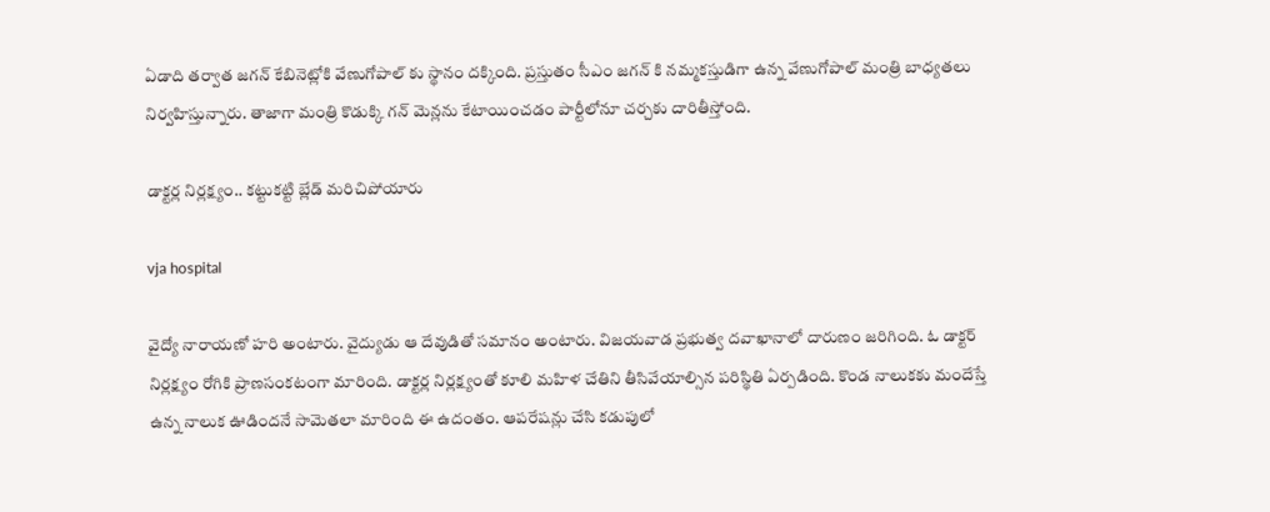ఏడాది తర్వాత జగన్ కేబినెట్లోకి వేణుగోపాల్ కు స్థానం దక్కింది. ప్రస్తుతం సీఎం జగన్ కి నమ్మకస్తుడిగా ఉన్న వేణుగోపాల్ మంత్రి బాధ్యతలు నిర్వహిస్తున్నారు. తాజాగా మంత్రి కొడుక్కి గన్ మెన్లను కేటాయించడం పార్టీలోనూ చర్చకు దారితీస్తోంది.

డాక్టర్ల నిర్లక్ష్యం.. కట్టుకట్టి బ్లేడ్ మరిచిపోయారు

vja hospital

వైద్యో నారాయణో హరి అంటారు. వైద్యుడు ఆ దేవుడితో సమానం అంటారు. విజయవాడ ప్రభుత్వ దవాఖానాలో దారుణం జరిగింది. ఓ డాక్టర్ నిర్లక్ష్యం రోగికి ప్రాణసంకటంగా మారింది. డాక్టర్ల నిర్లక్ష్యంతో కూలి మహిళ చేతిని తీసివేయాల్సిన పరిస్థితి ఏర్పడింది. కొండ నాలుకకు మందేస్తే ఉన్న నాలుక ఊడిందనే సామెతలా మారింది ఈ ఉదంతం. ఆపరేషన్లు చేసి కడుపులో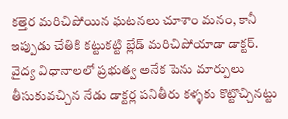కత్తెర మరిచిపోయిన ఘటనలు చూశాం మనం, కానీ ఇప్పుడు చేతికి కట్టుకట్టి బ్లేడ్ మరిచిపోయాడా డాక్టర్. వైద్య విధానాలలో ప్రభుత్వ అనేక పెను మార్పులు తీసుకువచ్చిన నేడు డాక్టర్ల పనితీరు కళ్ళకు కొట్టొచ్చినట్టు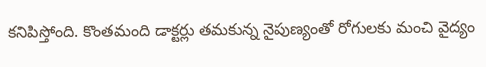కనిపిస్తోంది. కొంతమంది డాక్టర్లు తమకున్న నైపుణ్యంతో రోగులకు మంచి వైద్యం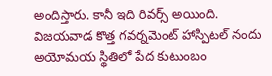అందిస్తారు. కానీ ఇది రివర్స్ అయింది. విజయవాడ కొత్త గవర్నమెంట్ హాస్పిటల్ నందు అయోమయ స్థితిలో పేద కుటుంబం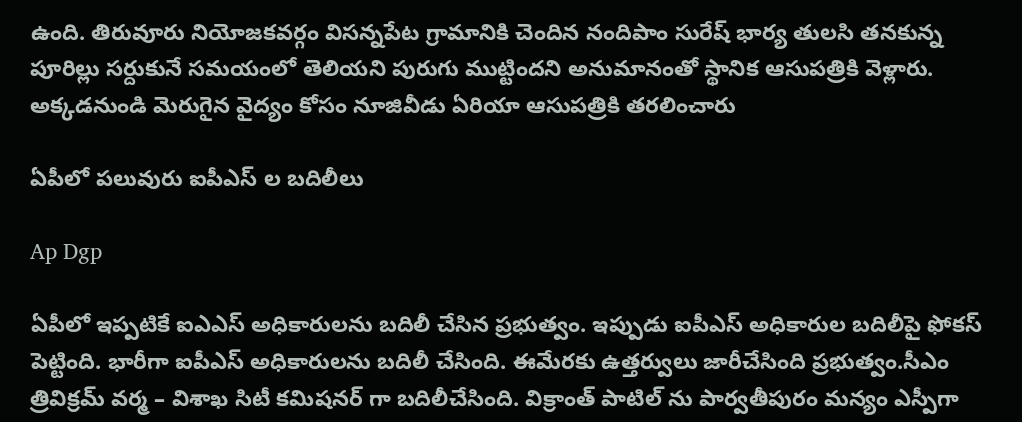ఉంది. తిరువూరు నియోజకవర్గం విసన్నపేట గ్రామానికి చెందిన నందిపాం సురేష్ భార్య తులసి తనకున్న పూరిల్లు సర్దుకునే సమయంలో తెలియని పురుగు ముట్టిందని అనుమానంతో స్థానిక ఆసుపత్రికి వెళ్లారు. అక్కడనుండి మెరుగైన వైద్యం కోసం నూజివీడు ఏరియా ఆసుపత్రికి తరలించారు

ఏపీలో పలువురు ఐపీఎస్ ల బదిలీలు

Ap Dgp

ఏపీలో ఇప్పటికే ఐఎఎస్ అధికారులను బదిలీ చేసిన ప్రభుత్వం. ఇప్పుడు ఐపీఎస్ అధికారుల బదిలీపై ఫోకస్ పెట్టింది. భారీగా ఐపీఎస్ అధికారులను బదిలీ చేసింది. ఈమేరకు ఉత్తర్వులు జారీచేసింది ప్రభుత్వం.సీఎం త్రివిక్రమ్ వర్మ – విశాఖ సిటీ కమిషనర్ గా బదిలీచేసింది. విక్రాంత్ పాటిల్ ను పార్వతీపురం మన్యం ఎస్పీగా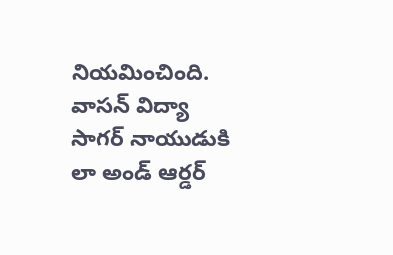నియమించింది. వాసన్ విద్యా సాగర్ నాయుడుకి లా అండ్ ఆర్డర్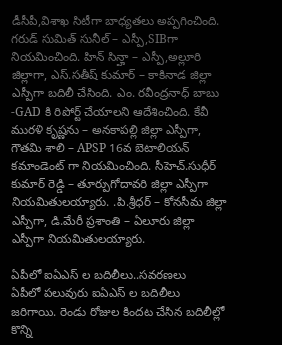డీసీపీ,విశాఖ సిటీగా బాధ్యతలు అప్పగించింది. గరుడ్ సుమిత్ సునీల్ – ఎస్పీ,SIBగా నియమించింది. హిన్ సిన్హా – ఎస్పీ,అల్లూరి జిల్లాగా, ఎస్.సతీష్ కుమార్ – కాకినాడ జిల్లా ఎస్పీగా బదిలీ చేసింది. ఎం. రవీంద్రనాధ్ బాబు -GAD కి రిపోర్ట్ చేయాలని ఆదేశించింది. కేవీ మురళి కృష్ణను – అనకాపల్లి జిల్లా ఎస్పీగా, గౌతమి శాలి – APSP 16వ బెటాలియన్ కమాండెంట్ గా నియమించింది. సీహెచ్.సుధీర్ కుమార్ రెడ్డి – తూర్పుగోదావరి జిల్లా ఎస్పీగా నియమితులయ్యారు. .పి.శ్రీధర్ – కోనసీమ జిల్లా ఎస్పీగా, డి.మేరీ ప్రశాంతి – ఏలూరు జిల్లా ఎస్పీగా నియమితులయ్యారు.

ఏపీలో ఐఏఎస్ ల బదిలీలు..సవరణలు
ఏపీలో పలువురు ఐఏఎస్ ల బదిలీలు జరిగాయి. రెండు రోజుల కిందట చేసిన బదిలీల్లో కొన్ని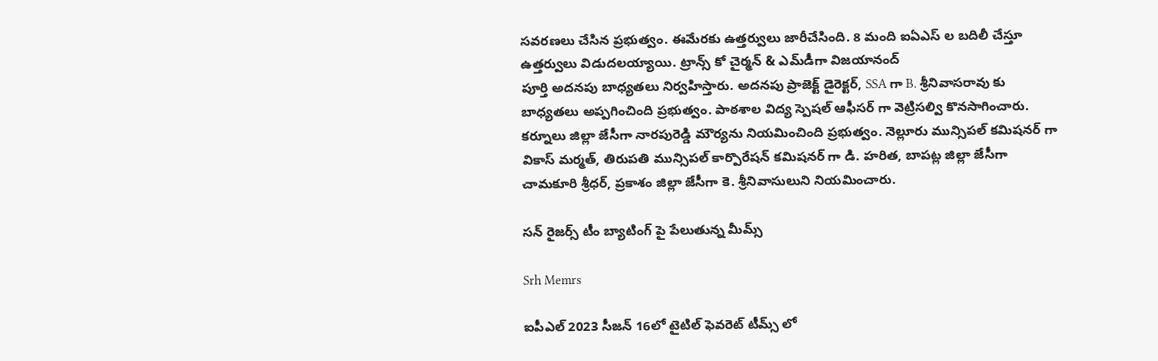సవరణలు చేసిన ప్రభుత్వం. ఈమేరకు ఉత్తర్వులు జారీచేసింది. 8 మంది ఐఏఎస్ ల బదిలీ చేస్తూ ఉత్తర్వులు విడుదలయ్యాయి. ట్రాన్స్ కో చైర్మన్ & ఎమ్‌డీగా విజయానంద్
పూర్తి అదనపు బాధ్యతలు నిర్వహిస్తారు. అదనపు ప్రాజెక్ట్ డైరెక్టర్, SSA గా B. శ్రీనివాసరావు కు బాధ్యతలు అప్పగించింది ప్రభుత్వం. పాఠశాల విద్య స్పెషల్ ఆఫీసర్ గా వెట్రిసల్వి కొనసాగించారు. కర్నూలు జిల్లా జేసీగా నారపురెడ్డి మౌర్యను నియమించింది ప్రభుత్వం. నెల్లూరు మున్సిపల్ కమిషనర్ గా వికాస్ మర్మత్, తిరుపతి మున్సిపల్ కార్పొరేషన్ కమిషనర్ గా డి. హరిత, బాపట్ల జిల్లా జేసీగా చామకూరి శ్రీధర్, ప్రకాశం జిల్లా జేసీగా కె. శ్రీనివాసులుని నియమించారు.

సన్ రైజర్స్ టీం బ్యాటింగ్ పై పేలుతున్న మీమ్స్

Srh Memrs

ఐపీఎల్ 2023 సీజన్ 16లో టైటిల్ ఫెవరెట్ టీమ్స్ లో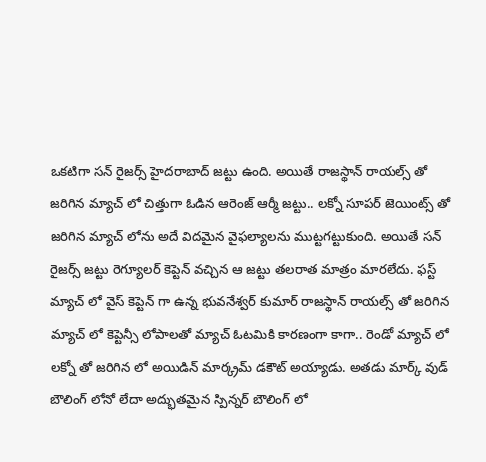ఒకటిగా సన్ రైజర్స్ హైదరాబాద్ జట్టు ఉంది. అయితే రాజస్థాన్ రాయల్స్ తో జరిగిన మ్యాచ్ లో చిత్తుగా ఓడిన ఆరెంజ్ ఆర్మీ జట్టు.. లక్నో సూపర్ జెయింట్స్ తో జరిగిన మ్యాచ్ లోను అదే విదమైన వైఫల్యాలను ముట్టగట్టుకుంది. అయితే సన్ రైజర్స్ జట్టు రెగ్యూలర్ కెప్టెన్ వచ్చిన ఆ జట్టు తలరాత మాత్రం మారలేదు. ఫస్ట్ మ్యాచ్ లో వైస్ కెప్టెన్ గా ఉన్న భువనేశ్వర్ కుమార్ రాజస్థాన్ రాయల్స్ తో జరిగిన మ్యాచ్ లో కెప్టెన్సీ లోపాలతో మ్యాచ్ ఓటమికి కారణంగా కాగా.. రెండో మ్యాచ్ లో లక్నో తో జరిగిన లో అయిడిన్ మార్క్రమ్ డకౌట్ అయ్యాడు. అతడు మార్క్ వుడ్ బౌలింగ్ లోనో లేదా అద్భుతమైన స్పిన్నర్ బౌలింగ్ లో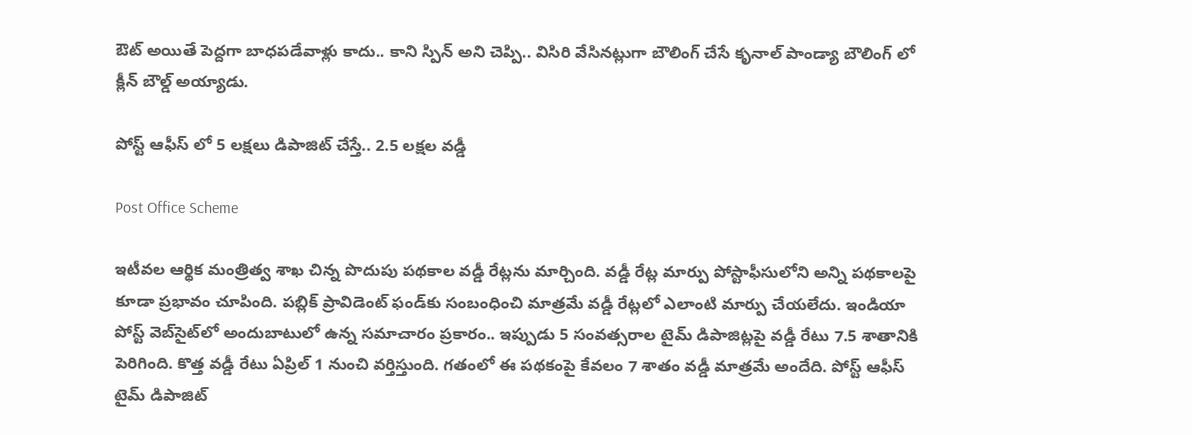ఔట్ అయితే పెద్దగా బాధపడేవాళ్లు కాదు.. కాని స్పిన్ అని చెప్పి.. విసిరి వేసినట్లుగా బౌలింగ్ చేసే కృనాల్ పాండ్యా బౌలింగ్ లో క్లీన్ బౌల్డ్ అయ్యాడు.

పోస్ట్ ఆఫీస్ లో 5 లక్షలు డిపాజిట్ చేస్తే.. 2.5 లక్షల వడ్డీ

Post Office Scheme

ఇటీవల ఆర్థిక మంత్రిత్వ శాఖ చిన్న పొదుపు పథకాల వడ్డీ రేట్లను మార్చింది. వడ్డీ రేట్ల మార్పు పోస్టాఫీసులోని అన్ని పథకాలపై కూడా ప్రభావం చూపింది. పబ్లిక్ ప్రావిడెంట్ ఫండ్‌కు సంబంధించి మాత్రమే వడ్డీ రేట్లలో ఎలాంటి మార్పు చేయలేదు. ఇండియా పోస్ట్ వెబ్‌సైట్‌లో అందుబాటులో ఉన్న సమాచారం ప్రకారం.. ఇప్పుడు 5 సంవత్సరాల టైమ్ డిపాజిట్లపై వడ్డీ రేటు 7.5 శాతానికి పెరిగింది. కొత్త వడ్డీ రేటు ఏప్రిల్ 1 నుంచి వర్తిస్తుంది. గతంలో ఈ పథకంపై కేవలం 7 శాతం వడ్డీ మాత్రమే అందేది. పోస్ట్ ఆఫీస్ టైమ్ డిపాజిట్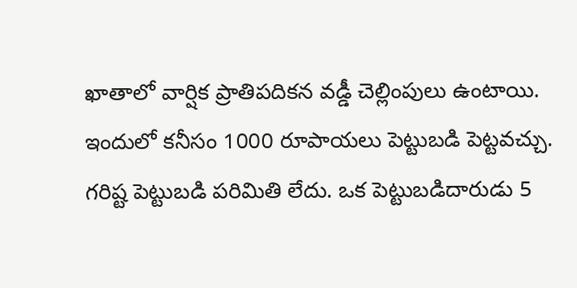ఖాతాలో వార్షిక ప్రాతిపదికన వడ్డీ చెల్లింపులు ఉంటాయి. ఇందులో కనీసం 1000 రూపాయలు పెట్టుబడి పెట్టవచ్చు. గరిష్ట పెట్టుబడి పరిమితి లేదు. ఒక పెట్టుబడిదారుడు 5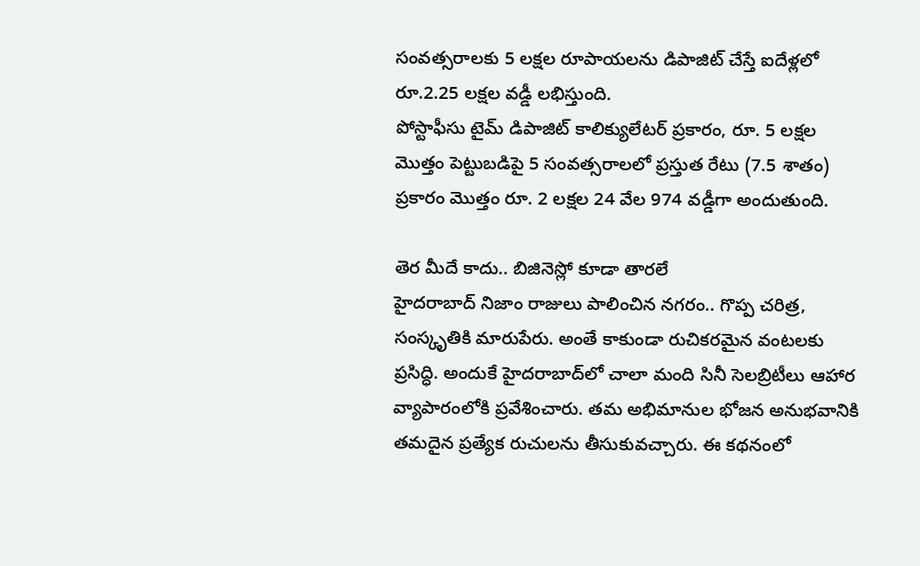సంవత్సరాలకు 5 లక్షల రూపాయలను డిపాజిట్ చేస్తే ఐదేళ్లలో రూ.2.25 లక్షల వడ్డీ లభిస్తుంది.
పోస్టాఫీసు టైమ్ డిపాజిట్ కాలిక్యులేటర్ ప్రకారం, రూ. 5 లక్షల మొత్తం పెట్టుబడిపై 5 సంవత్సరాలలో ప్రస్తుత రేటు (7.5 శాతం) ప్రకారం మొత్తం రూ. 2 లక్షల 24 వేల 974 వడ్డీగా అందుతుంది.

తెర మీదే కాదు.. బిజినెస్లో కూడా తారలే
హైదరాబాద్ నిజాం రాజులు పాలించిన నగరం.. గొప్ప చరిత్ర, సంస్కృతికి మారుపేరు. అంతే కాకుండా రుచికరమైన వంటలకు ప్రసిద్ధి. అందుకే హైదరాబాద్‌లో చాలా మంది సినీ సెలబ్రిటీలు ఆహార వ్యాపారంలోకి ప్రవేశించారు. తమ అభిమానుల భోజన అనుభవానికి తమదైన ప్రత్యేక రుచులను తీసుకువచ్చారు. ఈ కథనంలో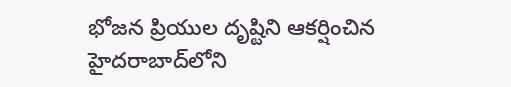భోజన ప్రియుల దృష్టిని ఆకర్షించిన హైదరాబాద్‌లోని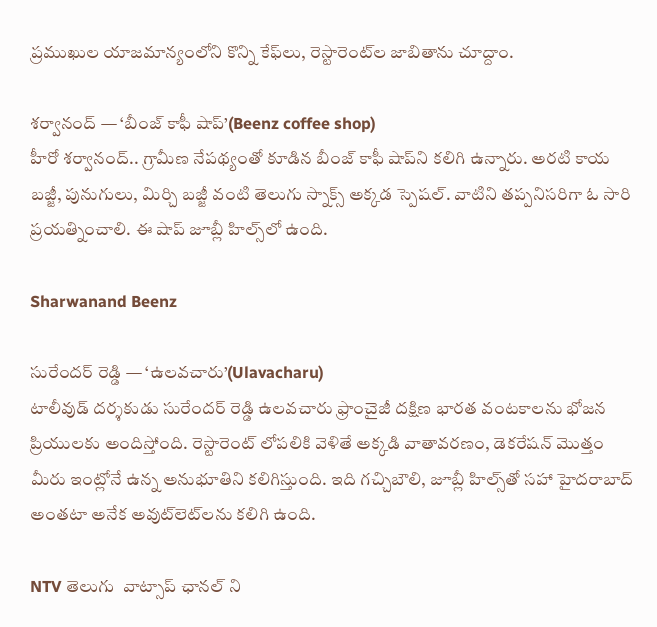ప్రముఖుల యాజమాన్యంలోని కొన్ని కేఫ్‌లు, రెస్టారెంట్‌ల జాబితాను చూద్దాం.

శర్వానంద్ — ‘బీంజ్ కాఫీ షాప్’(Beenz coffee shop)
హీరో శర్వానంద్.. గ్రామీణ నేపథ్యంతో కూడిన బీంజ్ కాఫీ షాప్‌ని కలిగి ఉన్నారు. అరటి కాయ బజ్జీ, పునుగులు, మిర్చి బజ్జీ వంటి తెలుగు స్నాక్స్ అక్కడ స్పెషల్. వాటిని తప్పనిసరిగా ఓ సారి ప్రయత్నించాలి. ఈ షాప్ జూబ్లీ హిల్స్‌లో ఉంది.

Sharwanand Beenz

సురేందర్ రెడ్డి — ‘ఉలవచారు’(Ulavacharu)
టాలీవుడ్ దర్శకుడు సురేందర్ రెడ్డి ఉలవచారు ఫ్రాంచైజీ దక్షిణ భారత వంటకాలను భోజన ప్రియులకు అందిస్తోంది. రెస్టారెంట్ లోపలికి వెళితే అక్కడి వాతావరణం, డెకరేషన్ మొత్తం మీరు ఇంట్లోనే ఉన్న అనుభూతిని కలిగిస్తుంది. ఇది గచ్చిబౌలి, జూబ్లీ హిల్స్‌తో సహా హైదరాబాద్ అంతటా అనేక అవుట్‌లెట్‌లను కలిగి ఉంది.

NTV తెలుగు  వాట్సాప్ ఛానల్ ని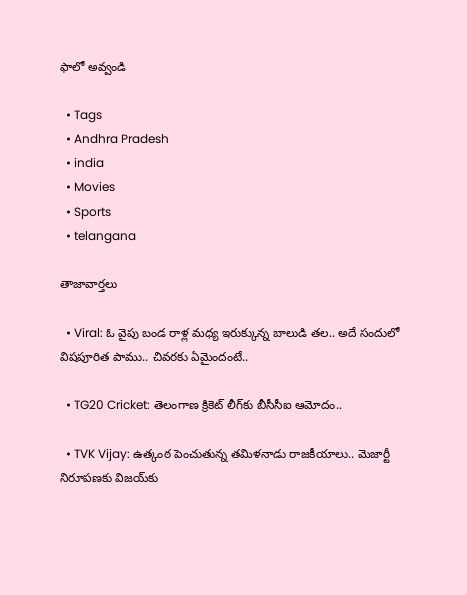ఫాలో అవ్వండి

  • Tags
  • Andhra Pradesh
  • india
  • Movies
  • Sports
  • telangana

తాజావార్తలు

  • Viral: ఓ వైపు బండ రాళ్ల మధ్య ఇరుక్కున్న బాలుడి తల.. అదే సందులో విషపూరిత పాము.. చివరకు ఏమైందంటే..

  • TG20 Cricket: తెలంగాణ క్రికెట్‌ లీగ్‌కు బీసీసీఐ ఆమోదం..

  • TVK Vijay: ఉత్కంఠ పెంచుతున్న తమిళనాడు రాజకీయాలు.. మెజార్టీ నిరూపణకు విజయ్‌కు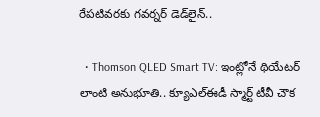రేపటివరకు గవర్నర్ డెడ్‌లైన్..

  • Thomson QLED Smart TV: ఇంట్లోనే థియేటర్ లాంటి అనుభూతి.. క్యూఎల్ఈడీ స్మార్ట్ టీవీ చౌక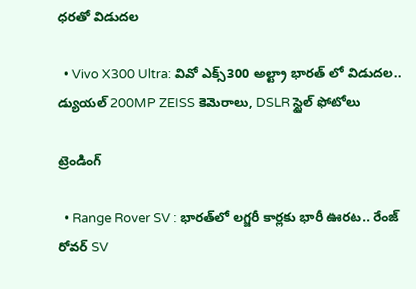ధరతో విడుదల

  • Vivo X300 Ultra: వివో ఎక్స్300 అల్ట్రా భారత్ లో విడుదల.. డ్యుయల్ 200MP ZEISS కెమెరాలు, DSLR స్టైల్ ఫోటోలు

ట్రెండింగ్‌

  • Range Rover SV : భారత్‌లో లగ్జరీ కార్లకు భారీ ఊరట.. రేంజ్ రోవర్ SV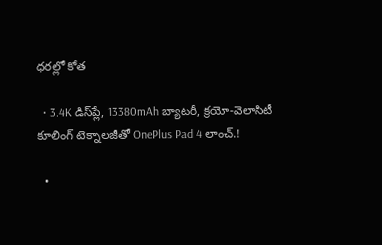ధరల్లో కోత

  • 3.4K డిస్‌ప్లే, 13380mAh బ్యాటరీ, క్రయో-వెలాసిటీ కూలింగ్ టెక్నాలజీతో OnePlus Pad 4 లాంచ్.!

  •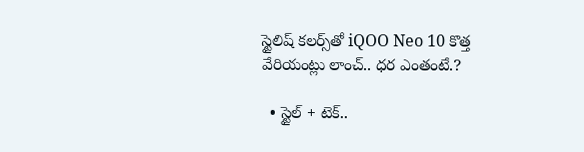స్టైలిష్ కలర్స్‌తో iQOO Neo 10 కొత్త వేరియంట్లు లాంచ్.. ధర ఎంతంటే.?

  • స్టైల్ + టెక్..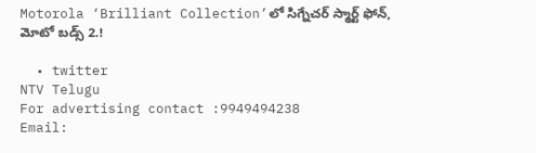Motorola ‘Brilliant Collection’లో సిగ్నేచర్ స్మార్ట్ ఫోన్, మోటో బడ్స్ 2.!

  • twitter
NTV Telugu
For advertising contact :9949494238
Email: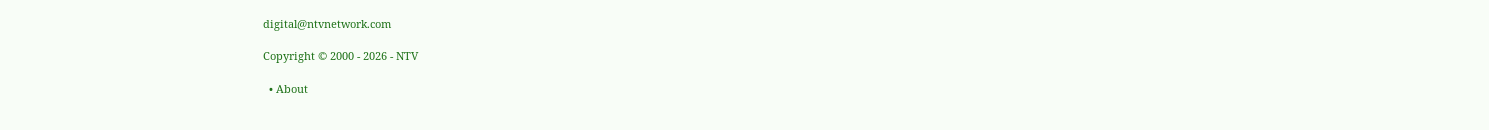digital@ntvnetwork.com

Copyright © 2000 - 2026 - NTV

  • About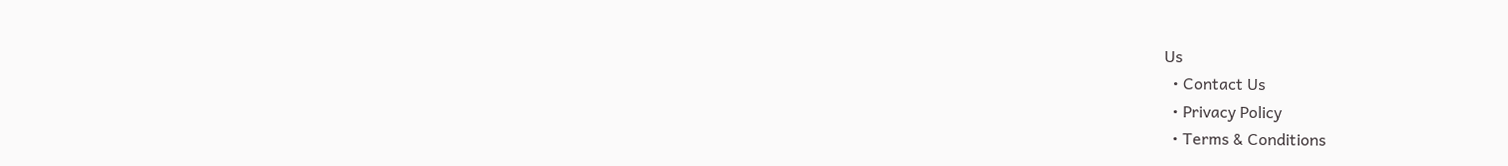Us
  • Contact Us
  • Privacy Policy
  • Terms & Conditions